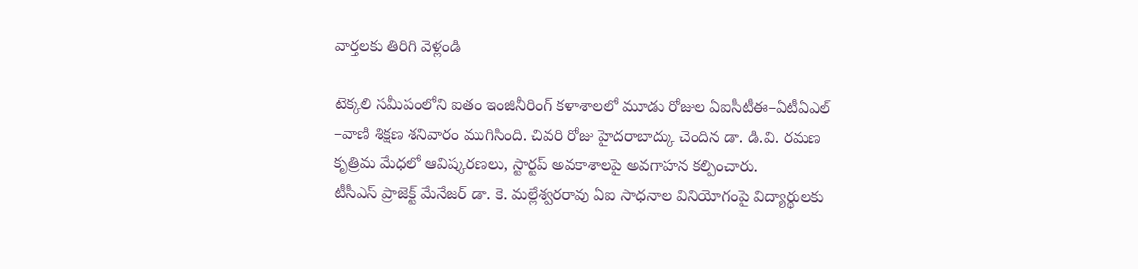వార్తలకు తిరిగి వెళ్లండి

టెక్కలి సమీపంలోని ఐతం ఇంజినీరింగ్ కళాశాలలో మూడు రోజుల ఏఐసీటీఈ–ఏటీఏఎల్ –వాణి శిక్షణ శనివారం ముగిసింది. చివరి రోజు హైదరాబాద్కు చెందిన డా. డి.వి. రమణ కృత్రిమ మేధలో ఆవిష్కరణలు, స్టార్టప్ అవకాశాలపై అవగాహన కల్పించారు.
టీసీఎస్ ప్రాజెక్ట్ మేనేజర్ డా. కె. మల్లేశ్వరరావు ఏఐ సాధనాల వినియోగంపై విద్యార్థులకు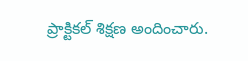ప్రాక్టికల్ శిక్షణ అందించారు.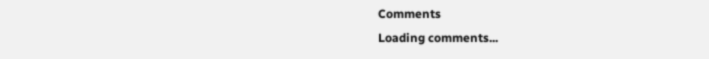Comments
Loading comments...